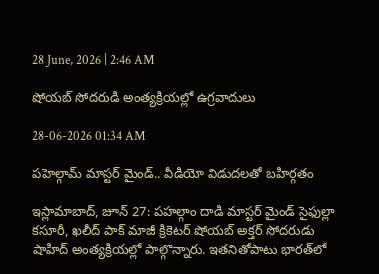28 June, 2026 | 2:46 AM

షోయబ్ సోదరుడి అంత్యక్రియల్లో ఉగ్రవాదులు

28-06-2026 01:34 AM

పహెల్గామ్ మాస్టర్ మైండ్.. వీడియో విడుదలతో బహిర్గతం

ఇస్లామాబాద్, జూన్ 27: పహల్గాం దాడి మాస్టర్ మైండ్ సైఫుల్లా కసూరీ, ఖలీద్ పాక్ మాజీ క్రికెటర్ షోయబ్ అక్తర్ సోదరుడు షాహిద్ అంత్యక్రియల్లో పాల్గొన్నారు. ఇతనితోపాటు భారత్‌లో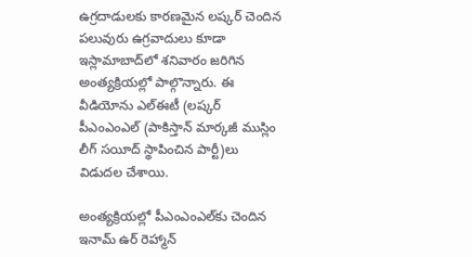ఉగ్రదాడులకు కారణమైన లష్కర్ చెందిన పలువురు ఉగ్రవాదులు కూడా ఇస్లామాబాద్‌లో శనివారం జరిగిన అంత్యక్రియల్లో పాల్గొన్నారు. ఈ వీడియోను ఎల్‌ఈటీ (లష్కర్ పీఎంఎంఎల్ (పాకిస్తాన్ మార్కజీ ముస్లిం లీగ్ సయీద్ స్థాపించిన పార్టీ)లు విడుదల చేశాయి.

అంత్యక్రియల్లో పీఎంఎంఎల్‌కు చెందిన ఇనామ్ ఉర్ రెహ్మాన్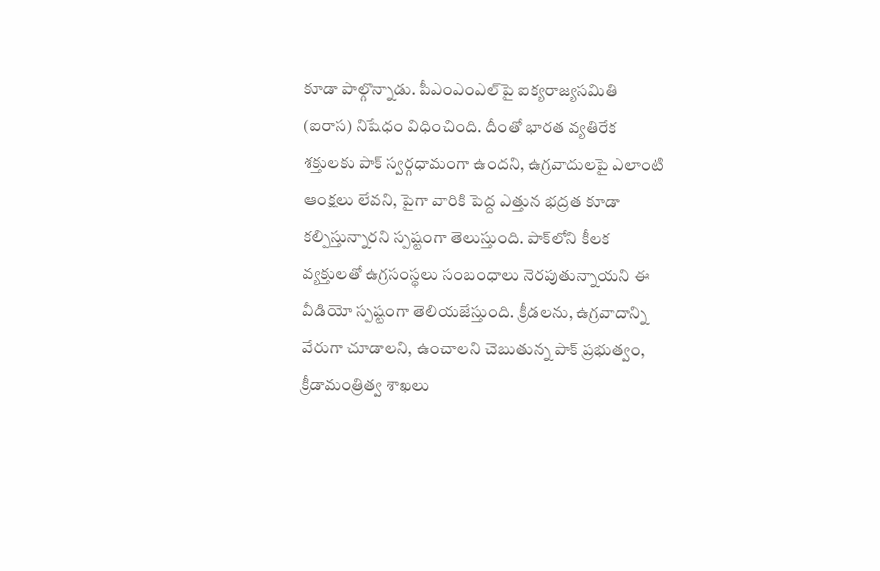కూడా పాల్గొన్నాడు. పీఎంఎంఎల్‌పై ఐక్యరాజ్యసమితి (ఐరాస) నిషేధం విధించింది. దీంతో భారత వ్యతిరేక శక్తులకు పాక్ స్వర్గధామంగా ఉందని, ఉగ్రవాదులపై ఎలాంటి ఆంక్షలు లేవని, పైగా వారికి పెద్ద ఎత్తున భద్రత కూడా కల్పిస్తున్నారని స్పష్టంగా తెలుస్తుంది. పాక్‌లోని కీలక వ్యక్తులతో ఉగ్రసంస్థలు సంబంధాలు నెరపుతున్నాయని ఈ వీడియో స్పష్టంగా తెలియజేస్తుంది. క్రీడలను, ఉగ్రవాదాన్ని వేరుగా చూడాలని, ఉంచాలని చెబుతున్న పాక్ ప్రభుత్వం, క్రీడామంత్రిత్వ శాఖలు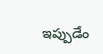ఇప్పుడేం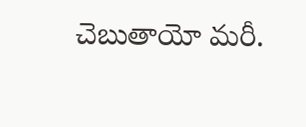చెబుతాయో మరీ.